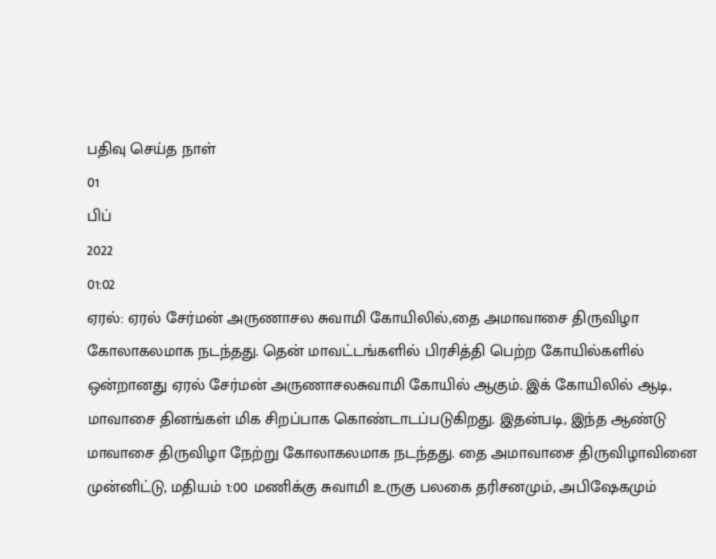பதிவு செய்த நாள்
01
பிப்
2022
01:02
ஏரல்: ஏரல் சேர்மன் அருணாசல சுவாமி கோயிலில்,தை அமாவாசை திருவிழா கோலாகலமாக நடந்தது. தென் மாவட்டங்களில் பிரசித்தி பெற்ற கோயில்களில் ஒன்றானது ஏரல் சேர்மன் அருணாசலசுவாமி கோயில் ஆகும். இக் கோயிலில் ஆடி, மாவாசை தினங்கள் மிக சிறப்பாக கொண்டாடப்படுகிறது. இதன்படி, இந்த ஆண்டு மாவாசை திருவிழா நேற்று கோலாகலமாக நடந்தது. தை அமாவாசை திருவிழாவினை முன்னிட்டு, மதியம் 1:00 மணிக்கு சுவாமி உருகு பலகை தரிசனமும், அபிஷேகமும்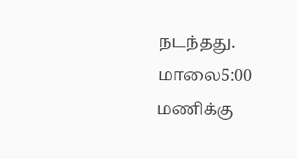நடந்தது. மாலை5:00 மணிக்கு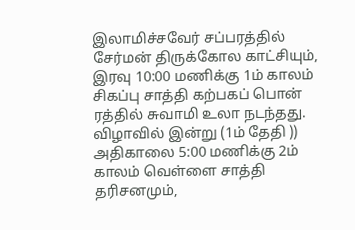இலாமிச்சவேர் சப்பரத்தில் சேர்மன் திருக்கோல காட்சியும், இரவு 10:00 மணிக்கு 1ம் காலம் சிகப்பு சாத்தி கற்பகப் பொன் ரத்தில் சுவாமி உலா நடந்தது. விழாவில் இன்று (1ம் தேதி )) அதிகாலை 5:00 மணிக்கு 2ம் காலம் வெள்ளை சாத்தி தரிசனமும்,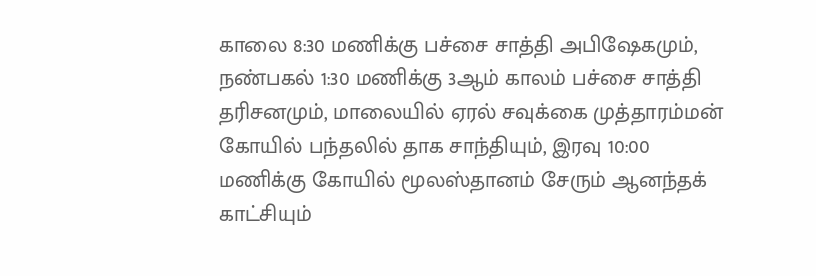காலை 8:30 மணிக்கு பச்சை சாத்தி அபிஷேகமும், நண்பகல் 1:30 மணிக்கு 3ஆம் காலம் பச்சை சாத்தி தரிசனமும், மாலையில் ஏரல் சவுக்கை முத்தாரம்மன் கோயில் பந்தலில் தாக சாந்தியும், இரவு 10:00 மணிக்கு கோயில் மூலஸ்தானம் சேரும் ஆனந்தக் காட்சியும்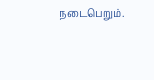நடைபெறும்.